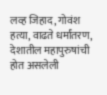लव्ह जिहाद, गोवंश हत्या, वाढते धर्मांतरण, देशातील महापुरुषांची होत असलेली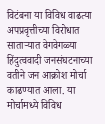विटंबना या विविध वाढत्या अपप्रवृत्तीच्या विरोधात साताऱ्यात वेगवेगळ्या हिंदुत्ववादी जनसंघटनाच्या वतीने जन आक्रोश मोर्चा काढण्यात आला. या मोर्चामध्ये विविध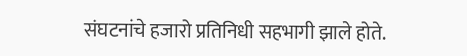संघटनांचे हजारो प्रतिनिधी सहभागी झाले होते.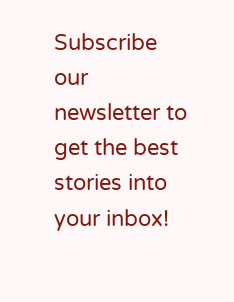Subscribe our newsletter to get the best stories into your inbox!